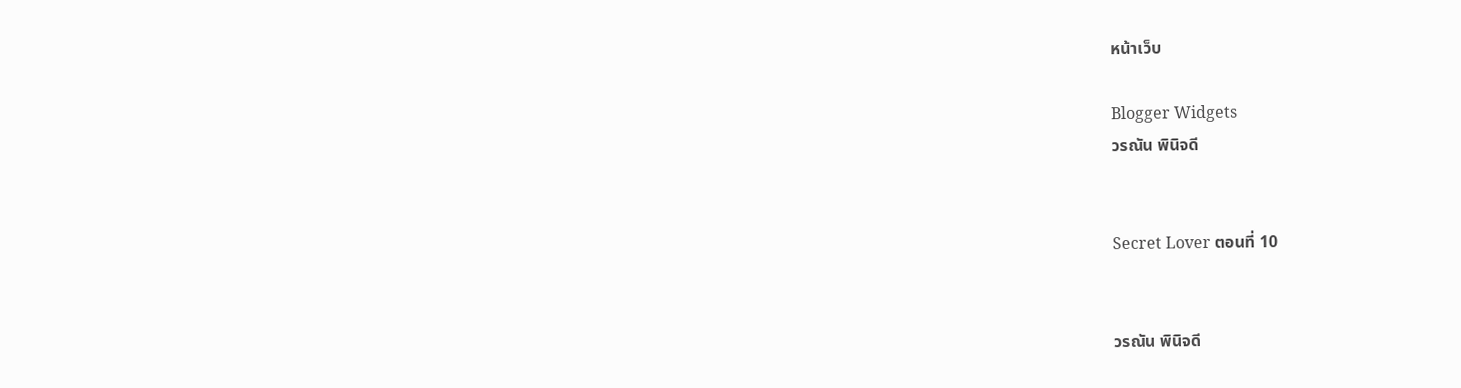หน้าเว็บ

Blogger Widgets
วรณัน พินิจดี


Secret Lover ตอนที่ 10


วรณัน พินิจดี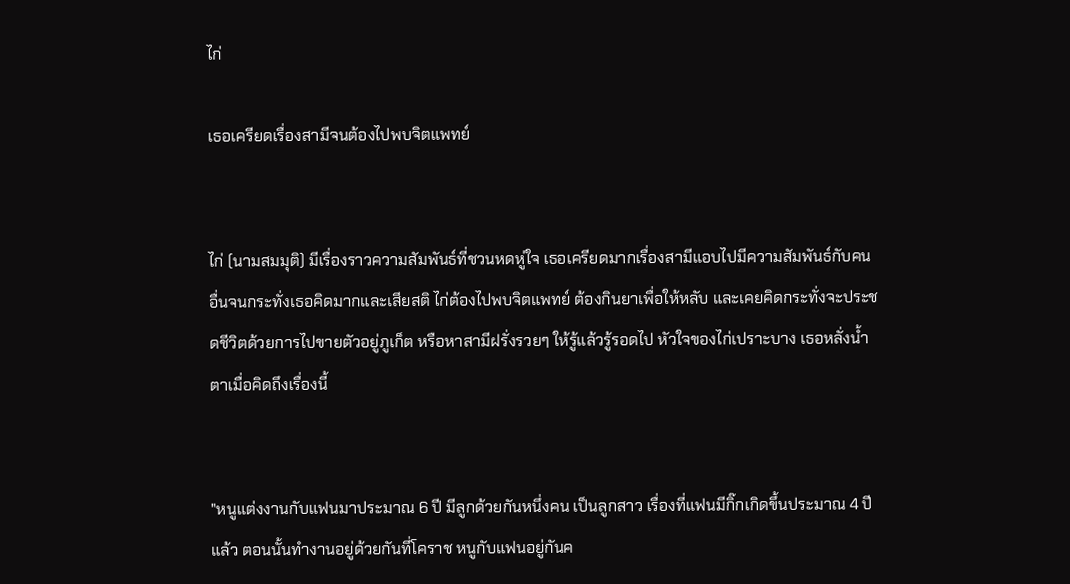ไก่

เธอเครียดเรื่องสามีจนต้องไปพบจิตแพทย์


ไก่ (นามสมมุติ) มีเรื่องราวความสัมพันธ์ที่ชวนหดหู่ใจ เธอเครียดมากเรื่องสามีแอบไปมีความสัมพันธ์กับคนอื่นจนกระทั่งเธอคิดมากและเสียสติ ไก่ต้องไปพบจิตแพทย์ ต้องกินยาเพื่อให้หลับ และเคยคิดกระทั่งจะประชดชีวิตด้วยการไปขายตัวอยู่ภูเก็ต หรือหาสามีฝรั่งรวยๆ ให้รู้แล้วรู้รอดไป หัวใจของไก่เปราะบาง เธอหลั่งน้ำตาเมื่อคิดถึงเรื่องนี้


"หนูแต่งงานกับแฟนมาประมาณ 6 ปี มีลูกด้วยกันหนึ่งคน เป็นลูกสาว เรื่องที่แฟนมีกิ๊กเกิดขึ้นประมาณ 4 ปี แล้ว ตอนนั้นทำงานอยู่ด้วยกันที่โคราช หนูกับแฟนอยู่กันค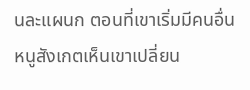นละแผนก ตอนที่เขาเริ่มมีคนอื่น หนูสังเกตเห็นเขาเปลี่ยน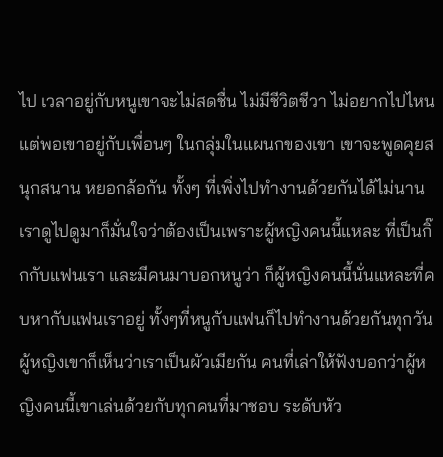ไป เวลาอยู่กับหนูเขาจะไม่สดชื่น ไม่มีชีวิตชีวา ไม่อยากไปไหน แต่พอเขาอยู่กับเพื่อนๆ ในกลุ่มในแผนกของเขา เขาจะพูดคุยสนุกสนาน หยอกล้อกัน ทั้งๆ ที่เพิ่งไปทำงานด้วยกันได้ไม่นาน เราดูไปดูมาก็มั่นใจว่าต้องเป็นเพราะผู้หญิงคนนี้แหละ ที่เป็นกิ๊กกับแฟนเรา และมีคนมาบอกหนูว่า ก็ผู้หญิงคนนี้นั่นแหละที่คบหากับแฟนเราอยู่ ทั้งๆที่หนูกับแฟนก็ไปทำงานด้วยกันทุกวัน ผู้หญิงเขาก็เห็นว่าเราเป็นผัวเมียกัน คนที่เล่าให้ฟังบอกว่าผู้หญิงคนนี้เขาเล่นด้วยกับทุกคนที่มาชอบ ระดับหัว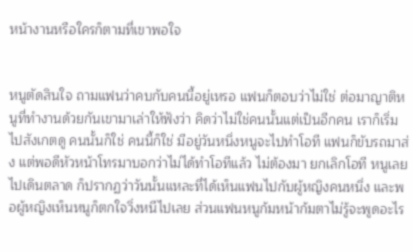หน้างานหรือใครก็ตามที่เขาพอใจ


หนูตัดสินใจ ถามแฟนว่าคบกับคนนี้อยู่เหรอ แฟนก็ตอบว่าไม่ใช่ ต่อมาญาติหนูที่ทำงานด้วยกันเขามาเล่าให้ฟังว่า คิดว่าไม่ใช่คนนั้นแต่เป็นอีกคน เราก็เริ่มไปสังเกตดู คนนั้นก็ใช่ คนนี้ก็ใช่ มีอยู่วันหนึ่งหนูจะไปทำโอที แฟนก็ขับรถมาส่ง แต่พอดีหัวหน้าโทรมาบอกว่าไม่ได้ทำโอทีแล้ว ไม่ต้องมา ยกเลิกโอที หนูเลยไปเดินตลาด ก็ปรากฏว่าวันนั้นแหละที่ได้เห็นแฟนไปกับผู้หญิงคนหนึ่ง และพอผู้หญิงเห็นหนูก็ตกใจวิ่งหนีไปเลย ส่วนแฟนหนูก้มหน้าก้มตาไม่รู้จะพูดอะไร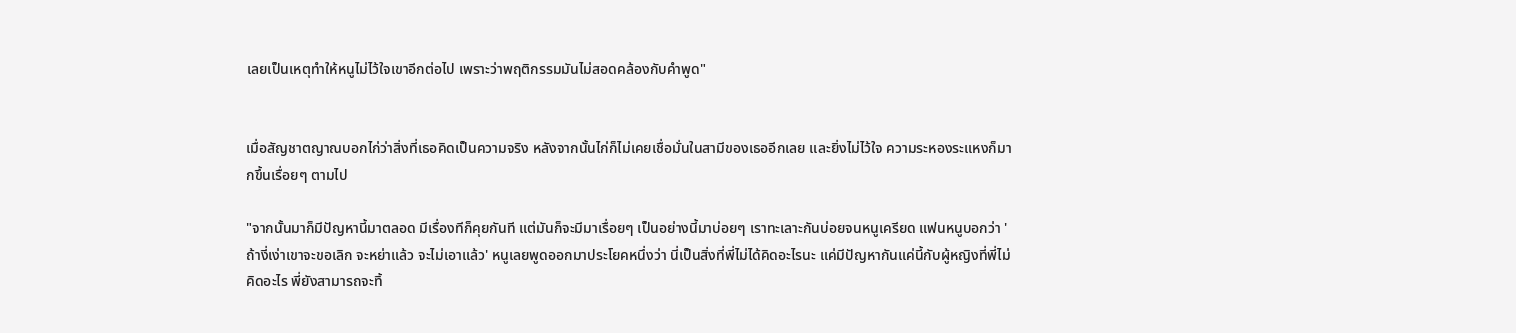เลยเป็นเหตุทำให้หนูไม่ไว้ใจเขาอีกต่อไป เพราะว่าพฤติกรรมมันไม่สอดคล้องกับคำพูด"


เมื่อสัญชาตญาณบอกไก่ว่าสิ่งที่เธอคิดเป็นความจริง หลังจากนั้นไก่ก็ไม่เคยเชื่อมั่นในสามีของเธออีกเลย และยิ่งไม่ไว้ใจ ความระหองระแหงก็มากขึ้นเรื่อยๆ ตามไป

"จากนั้นมาก็มีปัญหานี้มาตลอด มีเรื่องทีก็คุยกันที แต่มันก็จะมีมาเรื่อยๆ เป็นอย่างนี้มาบ่อยๆ เราทะเลาะกันบ่อยจนหนูเครียด แฟนหนูบอกว่า 'ถ้างี่เง่าเขาจะขอเลิก จะหย่าแล้ว จะไม่เอาแล้ว' หนูเลยพูดออกมาประโยคหนึ่งว่า นี่เป็นสิ่งที่พี่ไม่ได้คิดอะไรนะ แค่มีปัญหากันแค่นี้กับผู้หญิงที่พี่ไม่คิดอะไร พี่ยังสามารถจะทิ้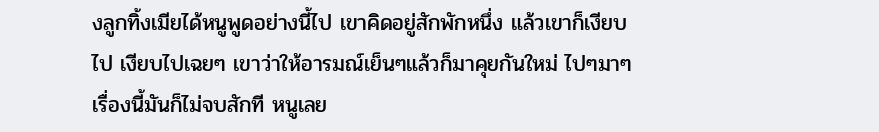งลูกทิ้งเมียได้หนูพูดอย่างนี้ไป เขาคิดอยู่สักพักหนึ่ง แล้วเขาก็เงียบไป เงียบไปเฉยๆ เขาว่าให้อารมณ์เย็นๆแล้วก็มาคุยกันใหม่ ไปๆมาๆเรื่องนี้มันก็ไม่จบสักที หนูเลย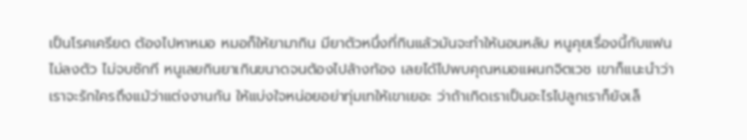เป็นโรคเครียด ต้องไปหาหมอ หมอก็ให้ยามากิน มียาตัวหนึ่งที่กินแล้วมันจะทำให้นอนหลับ หนูคุยเรื่องนี้กับแฟนไม่ลงตัว ไม่จบซักที หนูเลยกินยาเกินขนาดจนต้องไปล้างท้อง เลยได้ไปพบคุณหมอแผนกจิตเวช เขาก็แนะนำว่า เราจะรักใครถึงแม้ว่าแต่งงานกัน ให้แบ่งใจหน่อยอย่าทุ่มเทให้เขาเยอะ ว่าถ้าเกิดเราเป็นอะไรไปลูกเราก็ยังเล็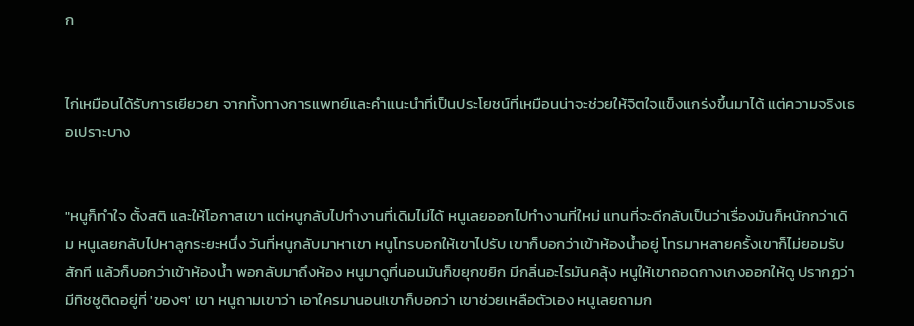ก


ไก่เหมือนได้รับการเยียวยา จากทั้งทางการแพทย์และคำแนะนำที่เป็นประโยชน์ที่เหมือนน่าจะช่วยให้จิตใจแข็งแกร่งขึ้นมาได้ แต่ความจริงเธอเปราะบาง


"หนูก็ทำใจ ตั้งสติ และให้โอกาสเขา แต่หนูกลับไปทำงานที่เดิมไม่ได้ หนูเลยออกไปทำงานที่ใหม่ แทนที่จะดีกลับเป็นว่าเรื่องมันก็หนักกว่าเดิม หนูเลยกลับไปหาลูกระยะหนึ่ง วันที่หนูกลับมาหาเขา หนูโทรบอกให้เขาไปรับ เขาก็บอกว่าเข้าห้องน้ำอยู่ โทรมาหลายครั้งเขาก็ไม่ยอมรับสักที แล้วก็บอกว่าเข้าห้องน้ำ พอกลับมาถึงห้อง หนูมาดูที่นอนมันก็ขยุกขยิก มีกลิ่นอะไรมันคลุ้ง หนูให้เขาถอดกางเกงออกให้ดู ปรากฏว่ามีทิชชูติดอยู่ที่ 'ของๆ' เขา หนูถามเขาว่า เอาใครมานอน!เขาก็บอกว่า เขาช่วยเหลือตัวเอง หนูเลยถามก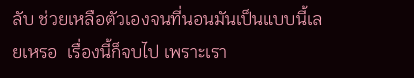ลับ ช่วยเหลือตัวเองจนที่นอนมันเป็นแบบนี้เลยเหรอ  เรื่องนี้ก็จบไป เพราะเรา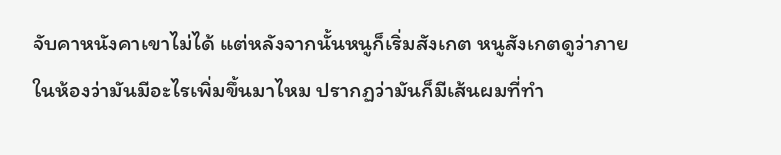จับคาหนังคาเขาไม่ได้ แต่หลังจากนั้นหนูก็เริ่มสังเกต หนูสังเกตดูว่าภายในห้องว่ามันมีอะไรเพิ่มขึ้นมาไหม ปรากฏว่ามันก็มีเส้นผมที่ทำ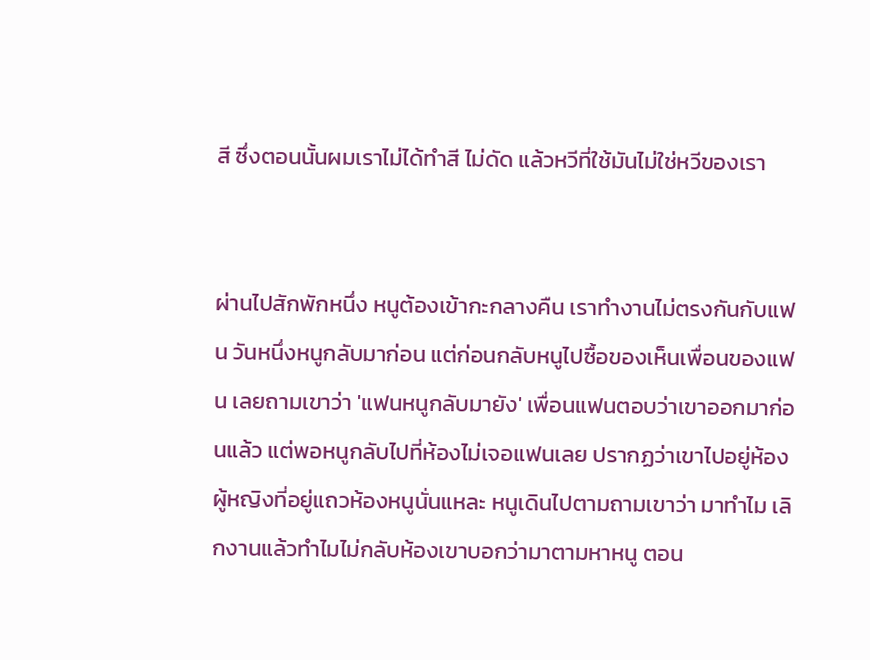สี ซึ่งตอนนั้นผมเราไม่ได้ทำสี ไม่ดัด แล้วหวีที่ใช้มันไม่ใช่หวีของเรา


ผ่านไปสักพักหนึ่ง หนูต้องเข้ากะกลางคืน เราทำงานไม่ตรงกันกับแฟน วันหนึ่งหนูกลับมาก่อน แต่ก่อนกลับหนูไปซื้อของเห็นเพื่อนของแฟน เลยถามเขาว่า 'แฟนหนูกลับมายัง' เพื่อนแฟนตอบว่าเขาออกมาก่อนแล้ว แต่พอหนูกลับไปที่ห้องไม่เจอแฟนเลย ปรากฏว่าเขาไปอยู่ห้องผู้หญิงที่อยู่แถวห้องหนูนั่นแหละ หนูเดินไปตามถามเขาว่า มาทำไม เลิกงานแล้วทำไมไม่กลับห้องเขาบอกว่ามาตามหาหนู ตอน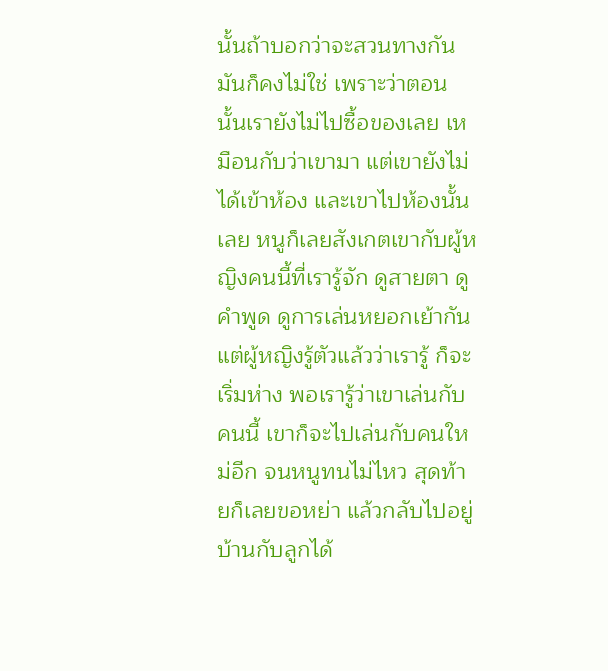นั้นถ้าบอกว่าจะสวนทางกันมันก็คงไม่ใช่ เพราะว่าตอนนั้นเรายังไม่ไปซื้อของเลย เหมือนกับว่าเขามา แต่เขายังไม่ได้เข้าห้อง และเขาไปห้องนั้นเลย หนูก็เลยสังเกตเขากับผู้หญิงคนนี้ที่เรารู้จัก ดูสายตา ดูคำพูด ดูการเล่นหยอกเย้ากัน แต่ผู้หญิงรู้ตัวแล้วว่าเรารู้ ก็จะเริ่มห่าง พอเรารู้ว่าเขาเล่นกับคนนี้ เขาก็จะไปเล่นกับคนใหม่อีก จนหนูทนไม่ไหว สุดท้ายก็เลยขอหย่า แล้วกลับไปอยู่บ้านกับลูกได้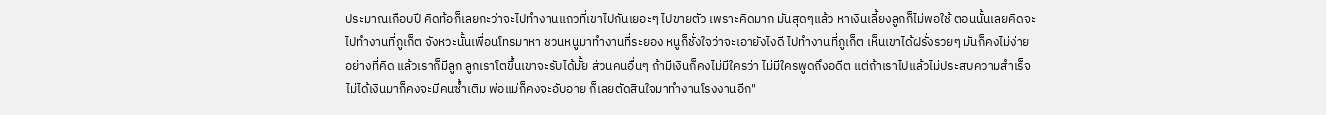ประมาณเกือบปี คิดท้อก็เลยกะว่าจะไปทำงานแถวที่เขาไปกันเยอะๆ ไปขายตัว เพราะคิดมาก มันสุดๆแล้ว หาเงินเลี้ยงลูกก็ไม่พอใช้ ตอนนั้นเลยคิดจะไปทำงานที่ภูเก็ต จังหวะนั้นเพื่อนโทรมาหา ชวนหนูมาทำงานที่ระยอง หนูก็ชั่งใจว่าจะเอายังไงดี ไปทำงานที่ภูเก็ต เห็นเขาได้ฝรั่งรวยๆ มันก็คงไม่ง่ายอย่างที่คิด แล้วเราก็มีลูก ลูกเราโตขึ้นเขาจะรับได้มั้ย ส่วนคนอื่นๆ ถ้ามีเงินก็คงไม่มีใครว่า ไม่มีใครพูดถึงอดีต แต่ถ้าเราไปแล้วไม่ประสบความสำเร็จ ไม่ได้เงินมาก็คงจะมีคนซ้ำเติม พ่อแม่ก็คงจะอับอาย ก็เลยตัดสินใจมาทำงานโรงงานอีก"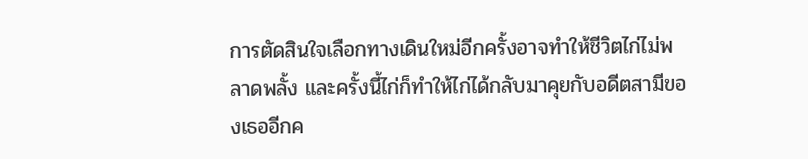การตัดสินใจเลือกทางเดินใหม่อีกครั้งอาจทำให้ชีวิตไก่ไม่พลาดพลั้ง และครั้งนี้ไก่ก็ทำให้ไก่ได้กลับมาคุยกับอดีตสามีของเธออีกค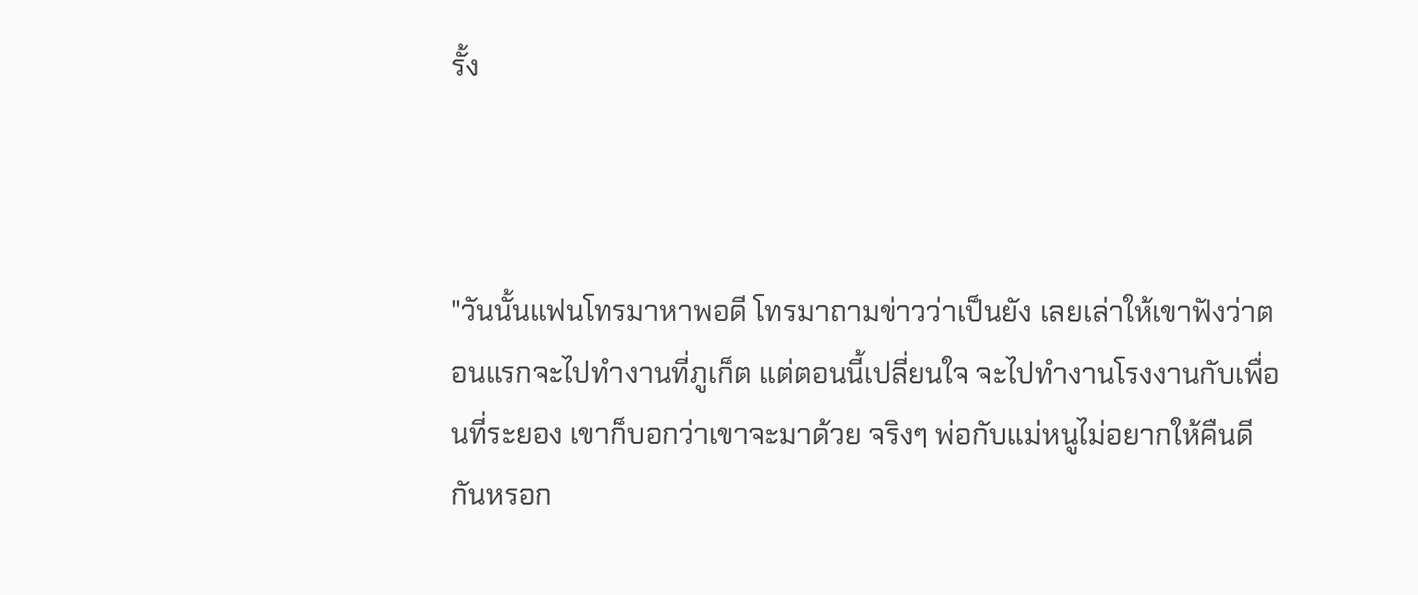รั้ง



"วันนั้นแฟนโทรมาหาพอดี โทรมาถามข่าวว่าเป็นยัง เลยเล่าให้เขาฟังว่าตอนแรกจะไปทำงานที่ภูเก็ต แต่ตอนนี้เปลี่ยนใจ จะไปทำงานโรงงานกับเพื่อนที่ระยอง เขาก็บอกว่าเขาจะมาด้วย จริงๆ พ่อกับแม่หนูไม่อยากให้คืนดีกันหรอก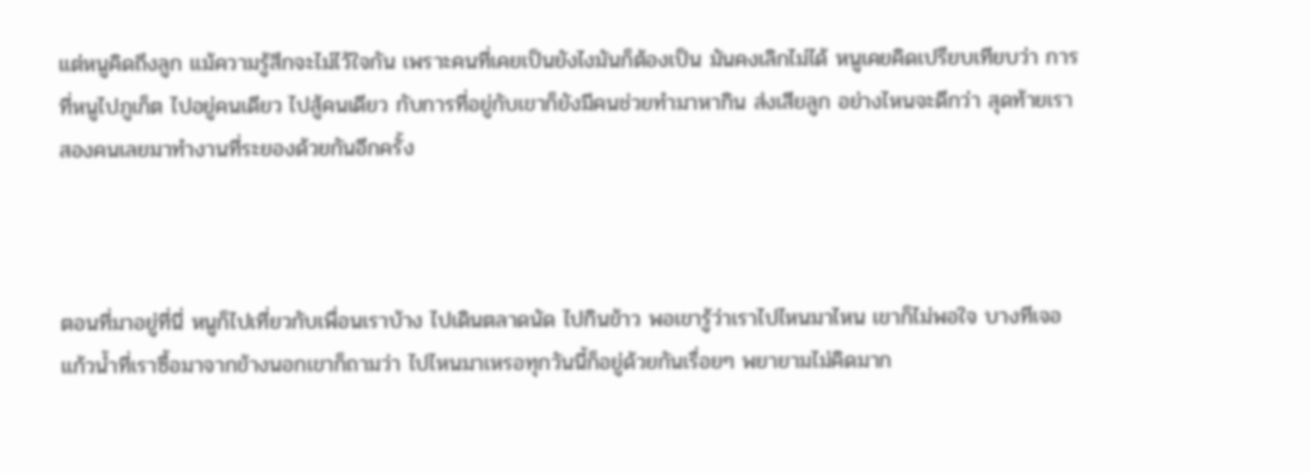แต่หนูคิดถึงลูก แม้ความรู้สึกจะไม่ไว้ใจกัน เพราะคนที่เคยเป็นยังไงมันก็ต้องเป็น มันคงเลิกไม่ได้ หนูเคยคิดเปรียบเทียบว่า การที่หนูไปภูเก็ต ไปอยู่คนเดียว ไปสู้คนเดียว กับการที่อยู่กับเขาก็ยังมีคนช่วยทำมาหากิน ส่งเสียลูก อย่างไหนจะดีกว่า สุดท้ายเราสองคนเลยมาทำงานที่ระยองด้วยกันอีกครั้ง



ตอนที่มาอยู่ที่นี่ หนูก็ไปเที่ยวกับเพื่อนเราบ้าง ไปเดินตลาดนัด ไปกินข้าว พอเขารู้ว่าเราไปไหนมาไหน เขาก็ไม่พอใจ บางทีเจอแก้วน้ำที่เราซื้อมาจากข้างนอกเขาก็ถามว่า ไปไหนมาเหรอทุกวันนี้ก็อยู่ด้วยกันเรื่อยๆ พยายามไม่คิดมาก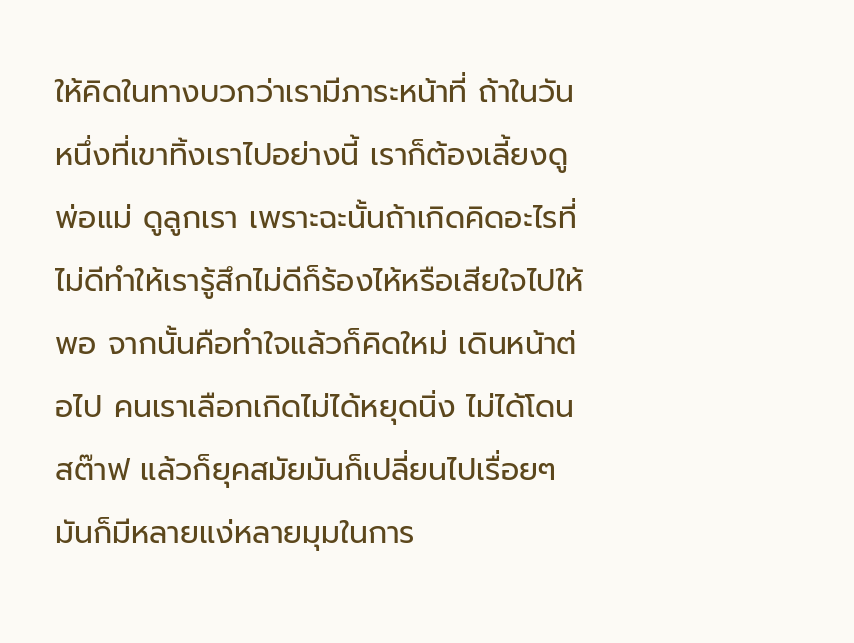ให้คิดในทางบวกว่าเรามีภาระหน้าที่ ถ้าในวันหนึ่งที่เขาทิ้งเราไปอย่างนี้ เราก็ต้องเลี้ยงดูพ่อแม่ ดูลูกเรา เพราะฉะนั้นถ้าเกิดคิดอะไรที่ไม่ดีทำให้เรารู้สึกไม่ดีก็ร้องไห้หรือเสียใจไปให้พอ จากนั้นคือทำใจแล้วก็คิดใหม่ เดินหน้าต่อไป คนเราเลือกเกิดไม่ได้หยุดนิ่ง ไม่ได้โดนสต๊าฟ แล้วก็ยุคสมัยมันก็เปลี่ยนไปเรื่อยๆ มันก็มีหลายแง่หลายมุมในการ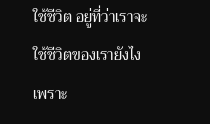ใช้ชีวิต อยู่ที่ว่าเราจะใช้ชีวิตของเรายังไง เพราะ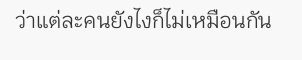ว่าแต่ละคนยังไงก็ไม่เหมือนกัน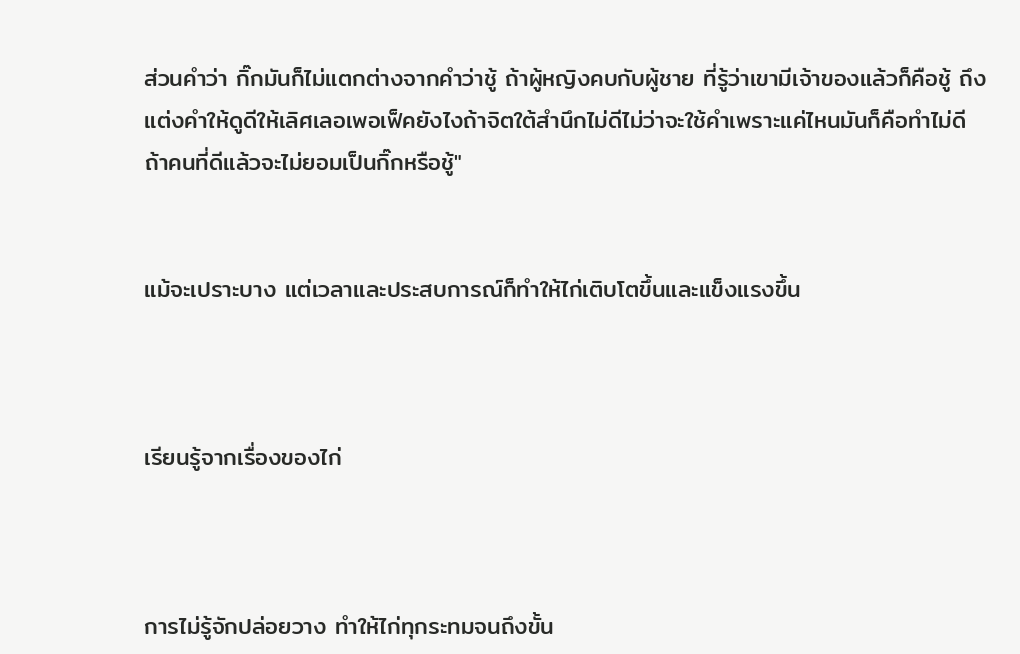ส่วนคำว่า กิ๊กมันก็ไม่แตกต่างจากคำว่าชู้ ถ้าผู้หญิงคบกับผู้ชาย ที่รู้ว่าเขามีเจ้าของแล้วก็คือชู้ ถึงแต่งคำให้ดูดีให้เลิศเลอเพอเฟ็คยังไงถ้าจิตใต้สำนึกไม่ดีไม่ว่าจะใช้คำเพราะแค่ไหนมันก็คือทำไม่ดี ถ้าคนที่ดีแล้วจะไม่ยอมเป็นกิ๊กหรือชู้"


แม้จะเปราะบาง แต่เวลาและประสบการณ์ก็ทำให้ไก่เติบโตขึ้นและแข็งแรงขึ้น



เรียนรู้จากเรื่องของไก่



การไม่รู้จักปล่อยวาง ทำให้ไก่ทุกระทมจนถึงขั้น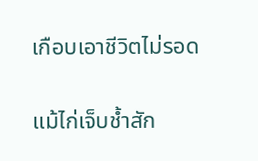เกือบเอาชีวิตไม่รอด

แม้ไก่เจ็บช้ำสัก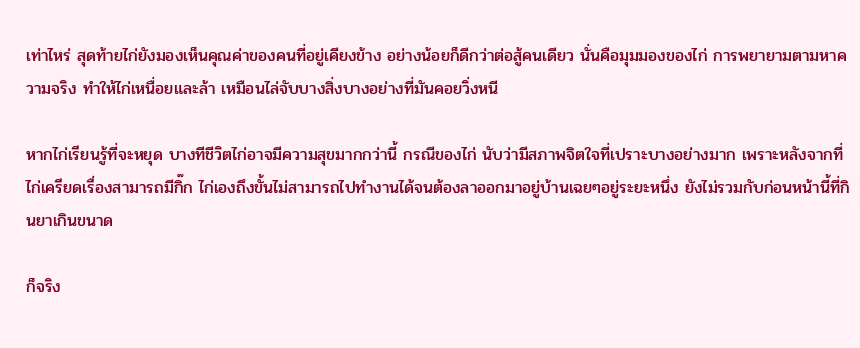เท่าไหร่ สุดท้ายไก่ยังมองเห็นคุณค่าของคนที่อยู่เคียงข้าง อย่างน้อยก็ดีกว่าต่อสู้คนเดียว นั่นคือมุมมองของไก่ การพยายามตามหาความจริง ทำให้ไก่เหนื่อยและล้า เหมือนไล่จับบางสิ่งบางอย่างที่มันคอยวิ่งหนี

หากไก่เรียนรู้ที่จะหยุด บางทีชีวิตไก่อาจมีความสุขมากกว่านี้ กรณีของไก่ นับว่ามีสภาพจิตใจที่เปราะบางอย่างมาก เพราะหลังจากที่ไก่เครียดเรื่องสามารถมีกิ๊ก ไก่เองถึงขั้นไม่สามารถไปทำงานได้จนต้องลาออกมาอยู่บ้านเฉยๆอยู่ระยะหนึ่ง ยังไม่รวมกับก่อนหน้านี้ที่กินยาเกินขนาด

ก็จริง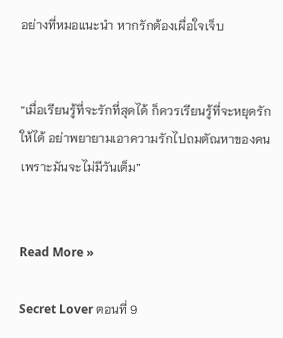อย่างที่หมอแนะนำ หากรักต้องเผื่อใจเจ็บ


“เมื่อเรียนรู้ที่จะรักที่สุดได้ ก็ควรเรียนรู้ที่จะหยุดรักให้ได้ อย่าพยายามเอาความรักไปถมตัณหาของคน เพราะมันจะไม่มีวันเต็ม”


Read More »

Secret Lover ตอนที่ 9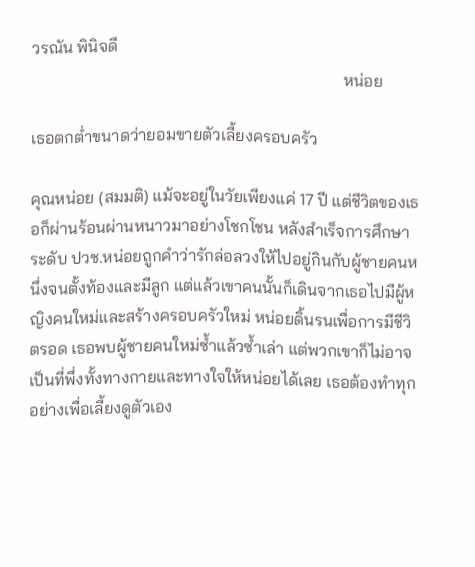วรณัน พินิจดี
                                                                           หน่อย

เธอตกต่ำขนาดว่ายอมขายตัวเลี้ยงครอบครัว

คุณหน่อย (สมมติ) แม้จะอยู่ในวัยเพียงแค่ 17 ปี แต่ชีวิตของเธอก็ผ่านร้อนผ่านหนาวมาอย่างโชกโชน หลังสำเร็จการศึกษาระดับ ปวช.หน่อยถูกคำว่ารักล่อลวงให้ไปอยู่กินกับผู้ชายคนหนึ่งจนตั้งท้องและมีลูก แต่แล้วเขาคนนั้นก็เดินจากเธอไปมีผู้หญิงคนใหม่และสร้างครอบครัวใหม่ หน่อยดิ้นรนเพื่อการมีชีวิตรอด เธอพบผู้ชายคนใหม่ซ้ำแล้วซ้ำเล่า แต่พวกเขาก็ไม่อาจเป็นที่พึ่งทั้งทางกายและทางใจให้หน่อยได้เลย เธอต้องทำทุกอย่างเพื่อเลี้ยงดูตัวเอง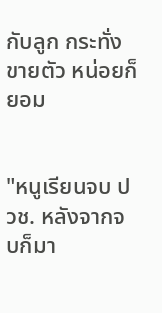กับลูก กระทั่งขายตัว หน่อยก็ยอม


"หนูเรียนจบ ปวช. หลังจากจบก็มา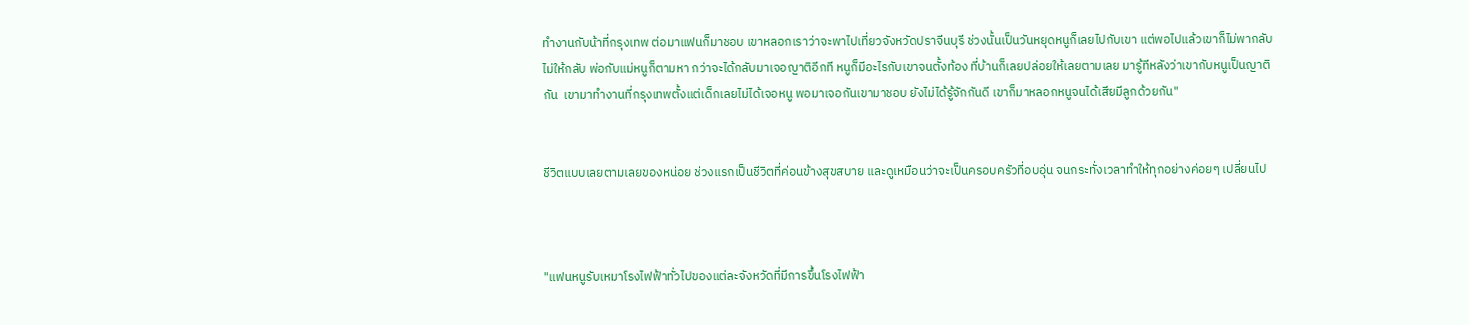ทำงานกับน้าที่กรุงเทพ ต่อมาแฟนก็มาชอบ เขาหลอกเราว่าจะพาไปเที่ยวจังหวัดปราจีนบุรี ช่วงนั้นเป็นวันหยุดหนูก็เลยไปกับเขา แต่พอไปแล้วเขาก็ไม่พากลับ ไม่ให้กลับ พ่อกับแม่หนูก็ตามหา กว่าจะได้กลับมาเจอญาติอีกที หนูก็มีอะไรกับเขาจนตั้งท้อง ที่บ้านก็เลยปล่อยให้เลยตามเลย มารู้ทีหลังว่าเขากับหนูเป็นญาติกัน  เขามาทำงานที่กรุงเทพตั้งแต่เด็กเลยไม่ได้เจอหนู พอมาเจอกันเขามาชอบ ยังไม่ได้รู้จักกันดี เขาก็มาหลอกหนูจนได้เสียมีลูกด้วยกัน"


ชีวิตแบบเลยตามเลยของหน่อย ช่วงแรกเป็นชีวิตที่ค่อนข้างสุขสบาย และดูเหมือนว่าจะเป็นครอบครัวที่อบอุ่น จนกระทั่งเวลาทำให้ทุกอย่างค่อยๆ เปลี่ยนไป



"แฟนหนูรับเหมาโรงไฟฟ้าทั่วไปของแต่ละจังหวัดที่มีการขึ้นโรงไฟฟ้า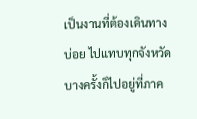เป็นงานที่ต้องเดินทางบ่อย ไปแทบทุกจังหวัด บางครั้งก็ไปอยู่ที่ภาค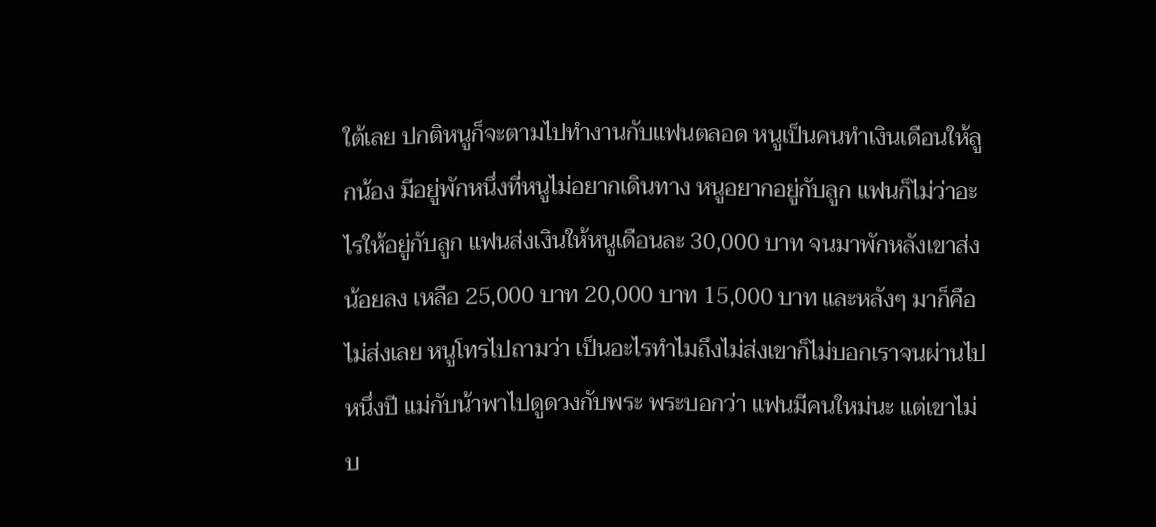ใต้เลย ปกติหนูก็จะตามไปทำงานกับแฟนตลอด หนูเป็นคนทำเงินเดือนให้ลูกน้อง มีอยู่พักหนึ่งที่หนูไม่อยากเดินทาง หนูอยากอยู่กับลูก แฟนก็ไม่ว่าอะไรให้อยู่กับลูก แฟนส่งเงินให้หนูเดือนละ 30,000 บาท จนมาพักหลังเขาส่งน้อยลง เหลือ 25,000 บาท 20,000 บาท 15,000 บาท และหลังๆ มาก็คือไม่ส่งเลย หนูโทรไปถามว่า เป็นอะไรทำไมถึงไม่ส่งเขาก็ไม่บอกเราจนผ่านไปหนึ่งปี แม่กับน้าพาไปดูดวงกับพระ พระบอกว่า แฟนมีคนใหม่นะ แต่เขาไม่บ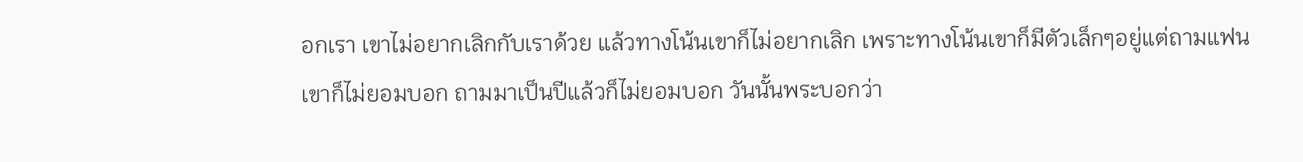อกเรา เขาไม่อยากเลิกกับเราด้วย แล้วทางโน้นเขาก็ไม่อยากเลิก เพราะทางโน้นเขาก็มีตัวเล็กๆอยู่แต่ถามแฟนเขาก็ไม่ยอมบอก ถามมาเป็นปีแล้วก็ไม่ยอมบอก วันนั้นพระบอกว่า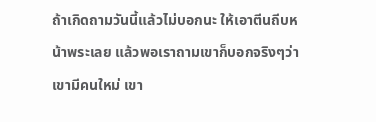ถ้าเกิดถามวันนี้แล้วไม่บอกนะ ให้เอาตีนถีบหน้าพระเลย แล้วพอเราถามเขาก็บอกจริงๆว่าเขามีคนใหม่ เขา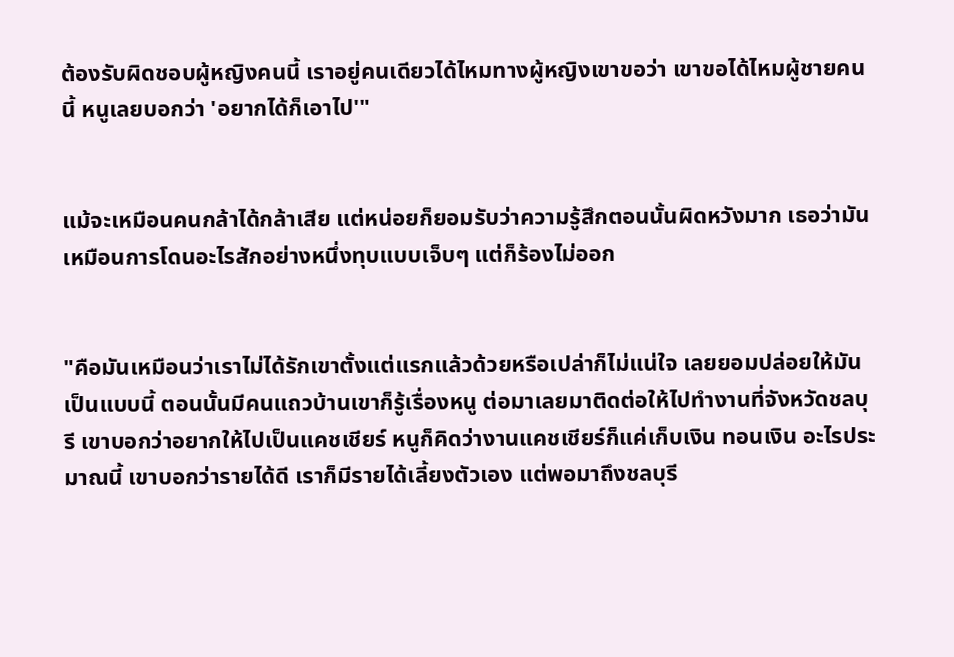ต้องรับผิดชอบผู้หญิงคนนี้ เราอยู่คนเดียวได้ไหมทางผู้หญิงเขาขอว่า เขาขอได้ไหมผู้ชายคนนี้ หนูเลยบอกว่า 'อยากได้ก็เอาไป'"


แม้จะเหมือนคนกล้าได้กล้าเสีย แต่หน่อยก็ยอมรับว่าความรู้สึกตอนนั้นผิดหวังมาก เธอว่ามันเหมือนการโดนอะไรสักอย่างหนึ่งทุบแบบเจ็บๆ แต่ก็ร้องไม่ออก


"คือมันเหมือนว่าเราไม่ได้รักเขาตั้งแต่แรกแล้วด้วยหรือเปล่าก็ไม่แน่ใจ เลยยอมปล่อยให้มันเป็นแบบนี้ ตอนนั้นมีคนแถวบ้านเขาก็รู้เรื่องหนู ต่อมาเลยมาติดต่อให้ไปทำงานที่จังหวัดชลบุรี เขาบอกว่าอยากให้ไปเป็นแคชเชียร์ หนูก็คิดว่างานแคชเชียร์ก็แค่เก็บเงิน ทอนเงิน อะไรประมาณนี้ เขาบอกว่ารายได้ดี เราก็มีรายได้เลี้ยงตัวเอง แต่พอมาถึงชลบุรี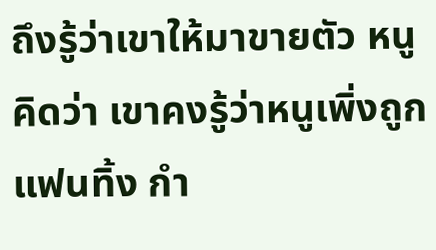ถึงรู้ว่าเขาให้มาขายตัว หนูคิดว่า เขาคงรู้ว่าหนูเพิ่งถูกแฟนทิ้ง กำ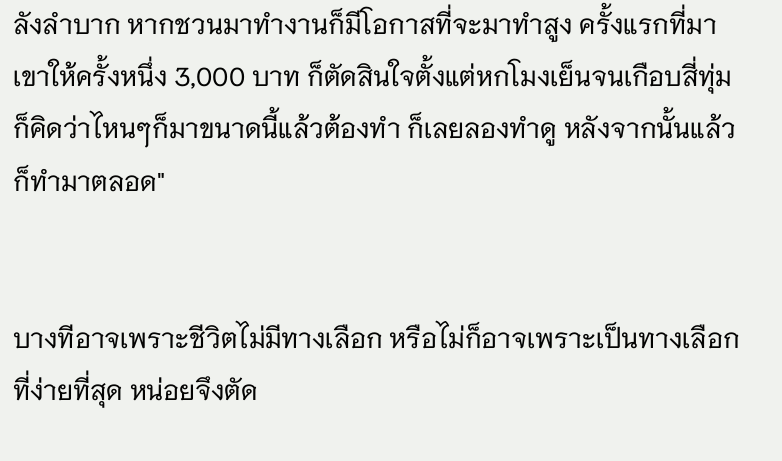ลังลำบาก หากชวนมาทำงานก็มีโอกาสที่จะมาทำสูง ครั้งแรกที่มา เขาให้ครั้งหนึ่ง 3,000 บาท ก็ตัดสินใจตั้งแต่หกโมงเย็นจนเกือบสี่ทุ่ม ก็คิดว่าไหนๆก็มาขนาดนี้แล้วต้องทำ ก็เลยลองทำดู หลังจากนั้นแล้วก็ทำมาตลอด"


บางทีอาจเพราะชีวิตไม่มีทางเลือก หรือไม่ก็อาจเพราะเป็นทางเลือกที่ง่ายที่สุด หน่อยจึงตัด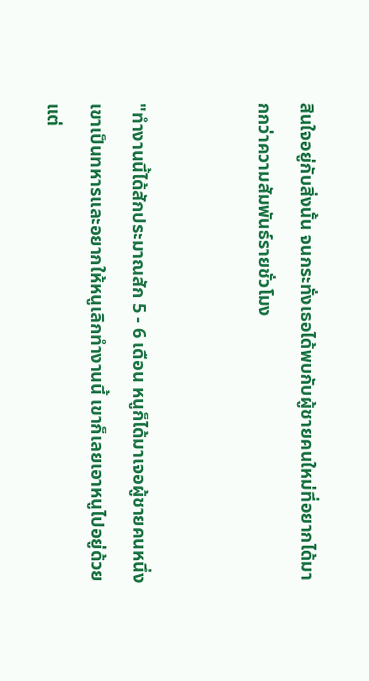สินใจอยู่กับสิ่งนั้น จนกระทั่งเธอได้พบกับผู้ชายคนใหม่ที่อยากได้มากกว่าความสัมพันธ์รายชั่วโมง


"ทำงานนี้ได้สักประมาณสัก 5 - 6 เดือน หนูก็ได้มาเจอผู้ชายคนหนึ่ง เขาเป็นทหารและอยากให้หนูเลิกทำงานนี้ เขาก็เลยเอาหนูไปอยู่ด้วย แต่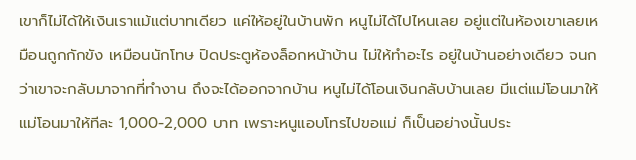เขาก็ไม่ได้ให้เงินเราแม้แต่บาทเดียว แค่ให้อยู่ในบ้านพัก หนูไม่ได้ไปไหนเลย อยู่แต่ในห้องเขาเลยเหมือนถูกกักขัง เหมือนนักโทษ ปิดประตูห้องล็อกหน้าบ้าน ไม่ให้ทำอะไร อยู่ในบ้านอย่างเดียว จนกว่าเขาจะกลับมาจากที่ทำงาน ถึงจะได้ออกจากบ้าน หนูไม่ได้โอนเงินกลับบ้านเลย มีแต่แม่โอนมาให้ แม่โอนมาให้ทีละ 1,000-2,000 บาท เพราะหนูแอบโทรไปขอแม่ ก็เป็นอย่างนั้นประ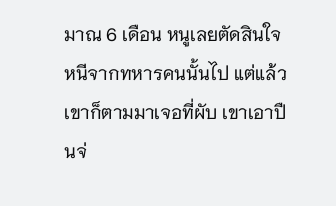มาณ 6 เดือน หนูเลยตัดสินใจหนีจากทหารคนนั้นไป แต่แล้วเขาก็ตามมาเจอที่ผับ เขาเอาปืนจ่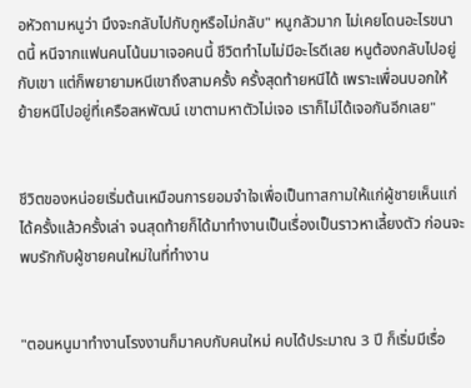อหัวถามหนูว่า มึงจะกลับไปกับกูหรือไม่กลับ" หนูกลัวมาก ไม่เคยโดนอะไรขนาดนี้ หนีจากแฟนคนโน้นมาเจอคนนี้ ชีวิตทำไมไม่มีอะไรดีเลย หนูต้องกลับไปอยู่กับเขา แต่ก็พยายามหนีเขาถึงสามครั้ง ครั้งสุดท้ายหนีได้ เพราะเพื่อนบอกให้ย้ายหนีไปอยู่ที่เครือสหพัฒน์ เขาตามหาตัวไม่เจอ เราก็ไม่ได้เจอกันอีกเลย"


ชีวิตของหน่อยเริ่มต้นเหมือนการยอมจำใจเพื่อเป็นทาสกามให้แก่ผู้ชายเห็นแก่ได้ครั้งแล้วครั้งเล่า จนสุดท้ายก็ได้มาทำงานเป็นเรื่องเป็นราวหาเลี้ยงตัว ก่อนจะพบรักกับผู้ชายคนใหม่ในที่ทำงาน


"ตอนหนูมาทำงานโรงงานก็มาคบกับคนใหม่ คบได้ประมาณ 3 ปี ก็เริ่มมีเรื่อ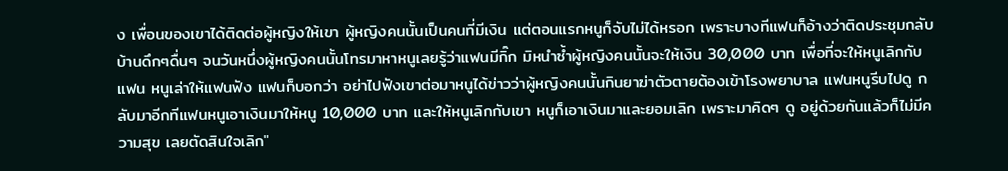ง เพื่อนของเขาได้ติดต่อผู้หญิงให้เขา ผู้หญิงคนนั้นเป็นคนที่มีเงิน แต่ตอนแรกหนูก็จับไม่ได้หรอก เพราะบางทีแฟนก็อ้างว่าติดประชุมกลับบ้านดึกๆดื่นๆ จนวันหนึ่งผู้หญิงคนนั้นโทรมาหาหนูเลยรู้ว่าแฟนมีกิ๊ก มิหนำซ้ำผู้หญิงคนนั้นจะให้เงิน 30,000 บาท เพื่อที่จะให้หนูเลิกกับแฟน หนูเล่าให้แฟนฟัง แฟนก็บอกว่า อย่าไปฟังเขาต่อมาหนูได้ข่าวว่าผู้หญิงคนนั้นกินยาฆ่าตัวตายต้องเข้าโรงพยาบาล แฟนหนูรีบไปดู กลับมาอีกทีแฟนหนูเอาเงินมาให้หนู 10,000 บาท และให้หนูเลิกกับเขา หนูก็เอาเงินมาและยอมเลิก เพราะมาคิดๆ ดู อยู่ด้วยกันแล้วก็ไม่มีความสุข เลยตัดสินใจเลิก"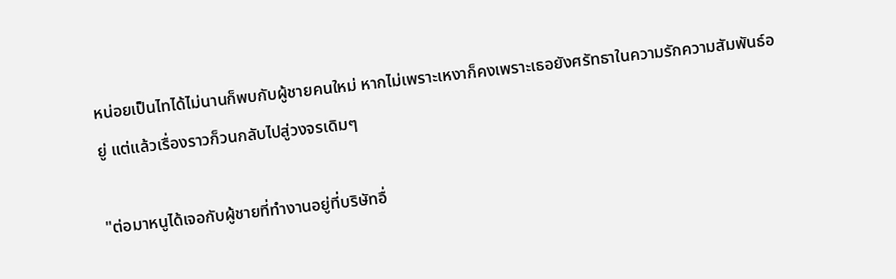หน่อยเป็นไทได้ไม่นานก็พบกับผู้ชายคนใหม่ หากไม่เพราะเหงาก็คงเพราะเธอยังศรัทธาในความรักความสัมพันธ์อยู่ แต่แล้วเรื่องราวก็วนกลับไปสู่วงจรเดิมๆ

"ต่อมาหนูได้เจอกับผู้ชายที่ทำงานอยู่ที่บริษัทอื่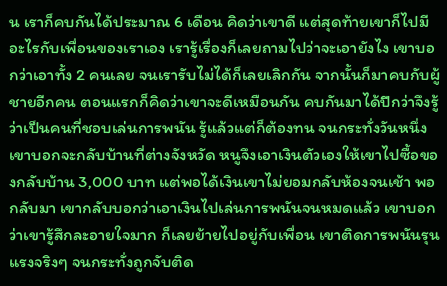น เราก็คบกันได้ประมาณ 6 เดือน คิดว่าเขาดี แต่สุดท้ายเขาก็ไปมีอะไรกับเพื่อนของเราเอง เรารู้เรื่องก็เลยถามไปว่าจะเอายังไง เขาบอกว่าเอาทั้ง 2 คนเลย จนเรารับไม่ได้ก็เลยเลิกกัน จากนั้นก็มาคบกับผู้ชายอีกคน ตอนแรกก็คิดว่าเขาจะดีเหมือนกัน คบกันมาได้ปีกว่าจึงรู้ว่าเป็นคนที่ชอบเล่นการพนัน รู้แล้วแต่ก็ต้องทน จนกระทั่งวันหนึ่งเขาบอกจะกลับบ้านที่ต่างจังหวัด หนูจึงเอาเงินตัวเองให้เขาไปซื้อของกลับบ้าน 3,000 บาท แต่พอได้เงินเขาไม่ยอมกลับห้องจนเช้า พอกลับมา เขากลับบอกว่าเอาเงินไปเล่นการพนันจนหมดแล้ว เขาบอกว่าเขารู้สึกละอายใจมาก ก็เลยย้ายไปอยู่กับเพื่อน เขาติดการพนันรุนแรงจริงๆ จนกระทั่งถูกจับติด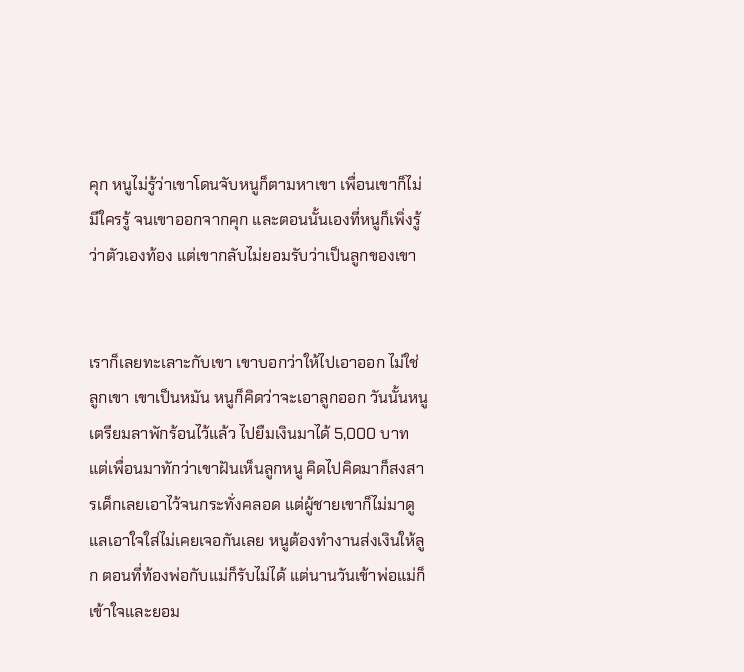คุก หนูไม่รู้ว่าเขาโดนจับหนูก็ตามหาเขา เพื่อนเขาก็ไม่มีใครรู้ จนเขาออกจากคุก และตอนนั้นเองที่หนูก็เพิ่งรู้ว่าตัวเองท้อง แต่เขากลับไม่ยอมรับว่าเป็นลูกของเขา


เราก็เลยทะเลาะกับเขา เขาบอกว่าให้ไปเอาออก ไม่ใช่ลูกเขา เขาเป็นหมัน หนูก็คิดว่าจะเอาลูกออก วันนั้นหนูเตรียมลาพักร้อนไว้แล้ว ไปยืมเงินมาได้ 5,000 บาท แต่เพื่อนมาทักว่าเขาฝันเห็นลูกหนู คิดไปคิดมาก็สงสารเด็กเลยเอาไว้จนกระทั่งคลอด แต่ผู้ชายเขาก็ไม่มาดูแลเอาใจใส่ไม่เคยเจอกันเลย หนูต้องทำงานส่งเงินให้ลูก ตอนที่ท้องพ่อกับแม่ก็รับไม่ได้ แต่นานวันเข้าพ่อแม่ก็เข้าใจและยอม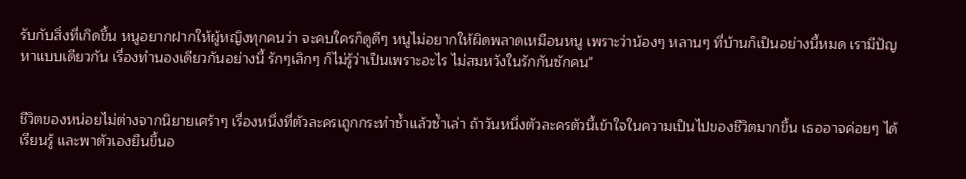รับกับสิ่งที่เกิดขึ้น หนูอยากฝากให้ผู้หญิงทุกคนว่า จะคบใครก็ดูดีๆ หนูไม่อยากให้ผิดพลาดเหมือนหนู เพราะว่าน้องๆ หลานๆ ที่บ้านก็เป็นอย่างนี้หมด เรามีปัญหาแบบเดียวกัน เรื่องทำนองเดียวกันอย่างนี้ รักๆเลิกๆ ก็ไม่รู้ว่าเป็นเพราะอะไร ไม่สมหวังในรักกันซักคน"


ชีวิตของหน่อยไม่ต่างจากนิยายเศร้าๆ เรื่องหนึ่งที่ตัวละครเถูกกระทำซ้ำแล้วซ้ำเล่า ถ้าวันหนึ่งตัวละครตัวนี้เข้าใจในความเป็นไปของชีวิตมากขึ้น เธออาจค่อยๆ ได้เรียนรู้ และพาตัวเองยืนขึ้นอ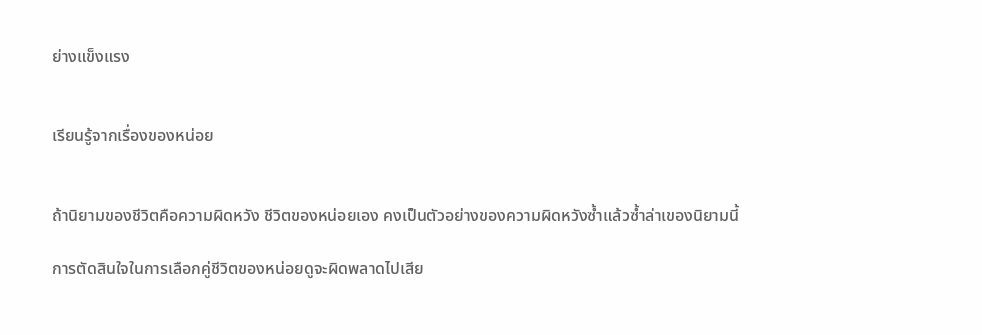ย่างแข็งแรง


เรียนรู้จากเรื่องของหน่อย


ถ้านิยามของชีวิตคือความผิดหวัง ชีวิตของหน่อยเอง คงเป็นตัวอย่างของความผิดหวังซ้ำแล้วซ้ำล่าเของนิยามนี้

การตัดสินใจในการเลือกคู่ชีวิตของหน่อยดูจะผิดพลาดไปเสีย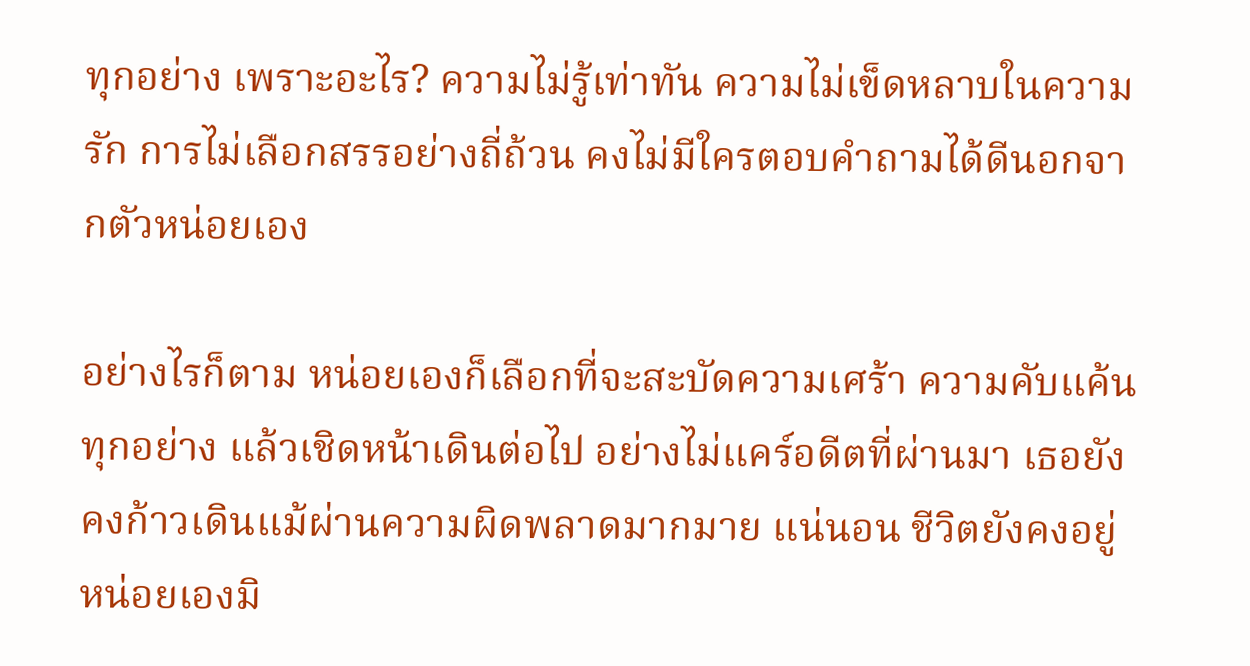ทุกอย่าง เพราะอะไร? ความไม่รู้เท่าทัน ความไม่เข็ดหลาบในความรัก การไม่เลือกสรรอย่างถี่ถ้วน คงไม่มีใครตอบคำถามได้ดีนอกจากตัวหน่อยเอง

อย่างไรก็ตาม หน่อยเองก็เลือกที่จะสะบัดความเศร้า ความคับแค้นทุกอย่าง แล้วเชิดหน้าเดินต่อไป อย่างไม่แคร์อดีตที่ผ่านมา เธอยังคงก้าวเดินแม้ผ่านความผิดพลาดมากมาย แน่นอน ชีวิตยังคงอยู่ หน่อยเองมิ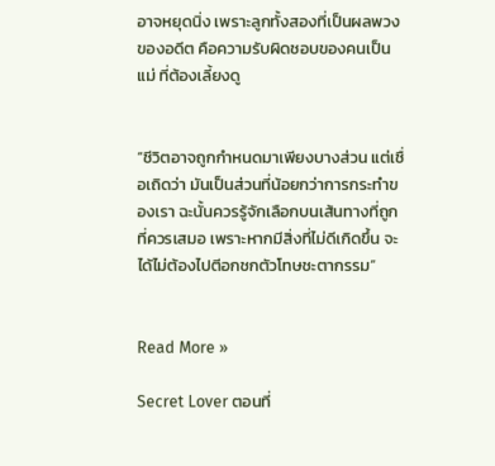อาจหยุดนิ่ง เพราะลูกทั้งสองที่เป็นผลพวงของอดีต คือความรับผิดชอบของคนเป็น แม่ ที่ต้องเลี้ยงดู


“ชีวิตอาจถูกกำหนดมาเพียงบางส่วน แต่เชื่อเถิดว่า มันเป็นส่วนที่น้อยกว่าการกระทำของเรา ฉะนั้นควรรู้จักเลือกบนเส้นทางที่ถูกที่ควรเสมอ เพราะหากมีสิ่งที่ไม่ดีเกิดขึ้น จะได้ไม่ต้องไปตีอกชกตัวโทษชะตากรรม”


Read More »

Secret Lover ตอนที่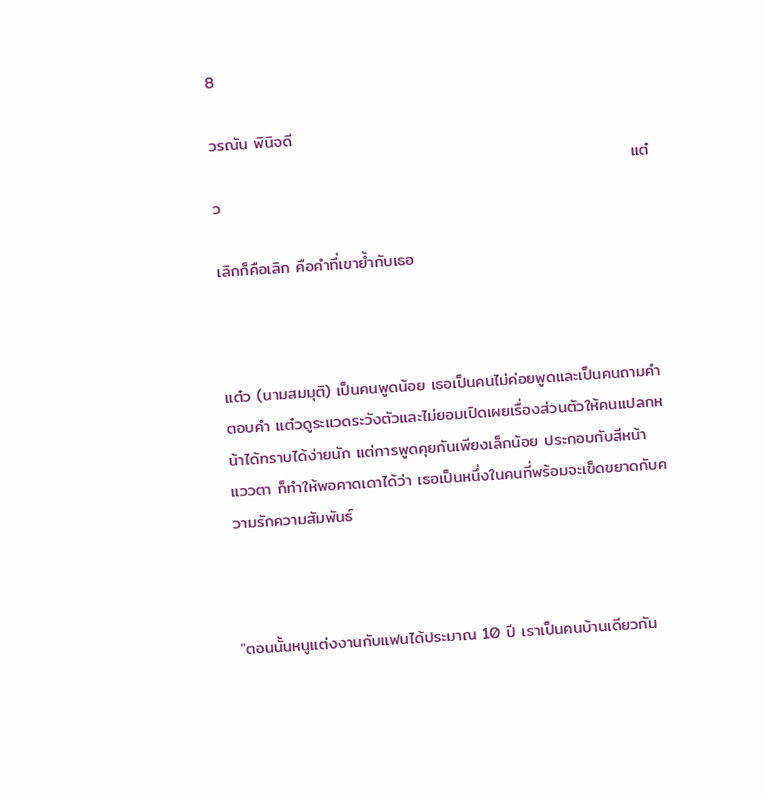8

วรณัน พินิจดี
                                                                        แต๋ว

เลิกก็คือเลิก คือคำที่เขาย้ำกับเธอ



แต๋ว (นามสมมุติ) เป็นคนพูดน้อย เธอเป็นคนไม่ค่อยพูดและเป็นคนถามคำตอบคำ แต๋วดูระแวดระวังตัวและไม่ยอมเปิดเผยเรื่องส่วนตัวให้คนแปลกหน้าได้ทราบได้ง่ายนัก แต่การพูดคุยกันเพียงเล็กน้อย ประกอบกับสีหน้า แววตา ก็ทำให้พอคาดเดาได้ว่า เธอเป็นหนึ่งในคนที่พร้อมจะเข็ดขยาดกับความรักความสัมพันธ์



"ตอนนั้นหนูแต่งงานกับแฟนได้ประมาณ 10 ปี เราเป็นคนบ้านเดียวกัน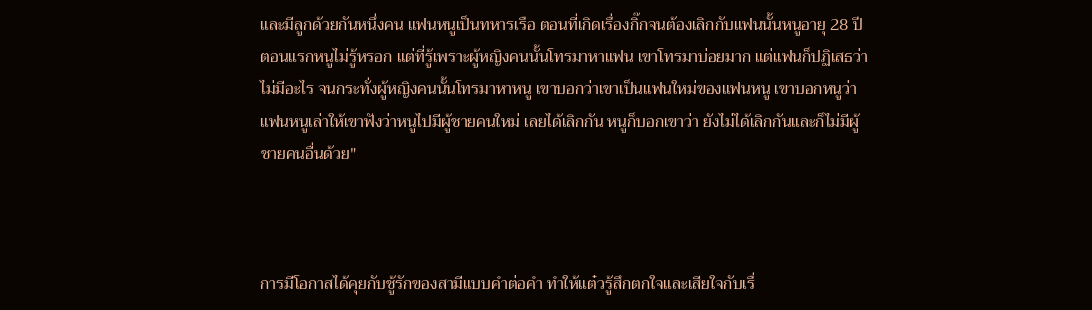และมีลูกด้วยกันหนึ่งคน แฟนหนูเป็นทหารเรือ ตอนที่เกิดเรื่องกิ๊กจนต้องเลิกกับแฟนนั้นหนูอายุ 28 ปี ตอนแรกหนูไม่รู้หรอก แต่ที่รู้เพราะผู้หญิงคนนั้นโทรมาหาแฟน เขาโทรมาบ่อยมาก แต่แฟนก็ปฏิเสธว่าไม่มีอะไร จนกระทั่งผู้หญิงคนนั้นโทรมาหาหนู เขาบอกว่าเขาเป็นแฟนใหม่ของแฟนหนู เขาบอกหนูว่า แฟนหนูเล่าให้เขาฟังว่าหนูไปมีผู้ชายคนใหม่ เลยได้เลิกกัน หนูก็บอกเขาว่า ยังไม่ได้เลิกกันและก็ไม่มีผู้ชายคนอื่นด้วย"



การมีโอกาสได้คุยกับชู้รักของสามีแบบคำต่อคำ ทำให้แต๋วรู้สึกตกใจและเสียใจกับเรื่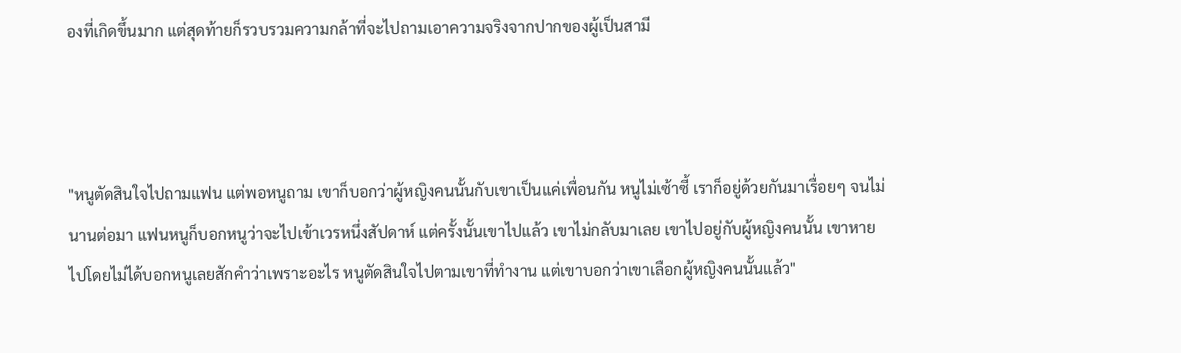องที่เกิดขึ้นมาก แต่สุดท้ายก็รวบรวมความกล้าที่จะไปถามเอาความจริงจากปากของผู้เป็นสามี



"หนูตัดสินใจไปถามแฟน แต่พอหนูถาม เขาก็บอกว่าผู้หญิงคนนั้นกับเขาเป็นแค่เพื่อนกัน หนูไม่เซ้าซี้ เราก็อยู่ด้วยกันมาเรื่อยๆ จนไม่นานต่อมา แฟนหนูก็บอกหนูว่าจะไปเข้าเวรหนึ่งสัปดาห์ แต่ครั้งนั้นเขาไปแล้ว เขาไม่กลับมาเลย เขาไปอยู่กับผู้หญิงคนนั้น เขาหายไปโดยไม่ได้บอกหนูเลยสักคำว่าเพราะอะไร หนูตัดสินใจไปตามเขาที่ทำงาน แต่เขาบอกว่าเขาเลือกผู้หญิงคนนั้นแล้ว"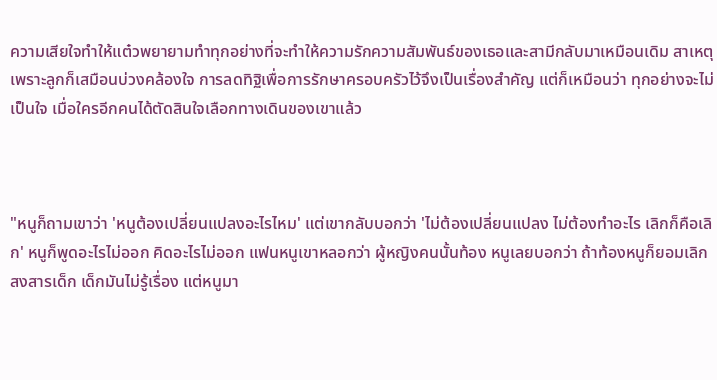ความเสียใจทำให้แต๋วพยายามทำทุกอย่างที่จะทำให้ความรักความสัมพันธ์ของเธอและสามีกลับมาเหมือนเดิม สาเหตุเพราะลูกก็เสมือนบ่วงคล้องใจ การลดทิฐิเพื่อการรักษาครอบครัวไว้จึงเป็นเรื่องสำคัญ แต่ก็เหมือนว่า ทุกอย่างจะไม่เป็นใจ เมื่อใครอีกคนได้ตัดสินใจเลือกทางเดินของเขาแล้ว



"หนูก็ถามเขาว่า 'หนูต้องเปลี่ยนแปลงอะไรไหม' แต่เขากลับบอกว่า 'ไม่ต้องเปลี่ยนแปลง ไม่ต้องทำอะไร เลิกก็คือเลิก' หนูก็พูดอะไรไม่ออก คิดอะไรไม่ออก แฟนหนูเขาหลอกว่า ผู้หญิงคนนั้นท้อง หนูเลยบอกว่า ถ้าท้องหนูก็ยอมเลิก สงสารเด็ก เด็กมันไม่รู้เรื่อง แต่หนูมา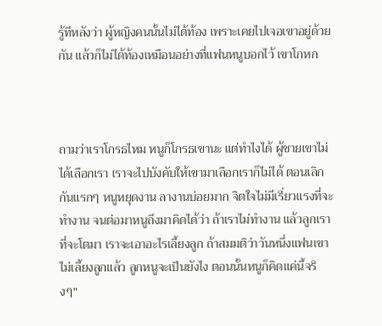รู้ทีหลังว่า ผู้หญิงคนนั้นไม่ได้ท้อง เพราะเคยไปเจอเขาอยู่ด้วยกัน แล้วก็ไม่ได้ท้องเหมือนอย่างที่แฟนหนูบอกไว้ เขาโกหก



ถามว่าเราโกรธไหม หนูก็โกรธเขานะ แต่ทำไงได้ ผู้ชายเขาไม่ได้เลือกเรา เราจะไปบังคับให้เขามาเลือกเราก็ไม่ได้ ตอนเลิกกันแรกๆ หนูหยุดงาน ลางานบ่อยมาก จิตใจไม่มีเรี่ยวแรงที่จะทำงาน จนต่อมาหนูถึงมาคิดได้ว่า ถ้าเราไม่ทำงาน แล้วลูกเราที่จะโตมา เราจะเอาอะไรเลี้ยงลูก ถ้าสมมติว่าวันหนึ่งแฟนเขาไม่เลี้ยงลูกแล้ว ลูกหนูจะเป็นยังไง ตอนนั้นหนูก็คิดแค่นี้จริงๆ"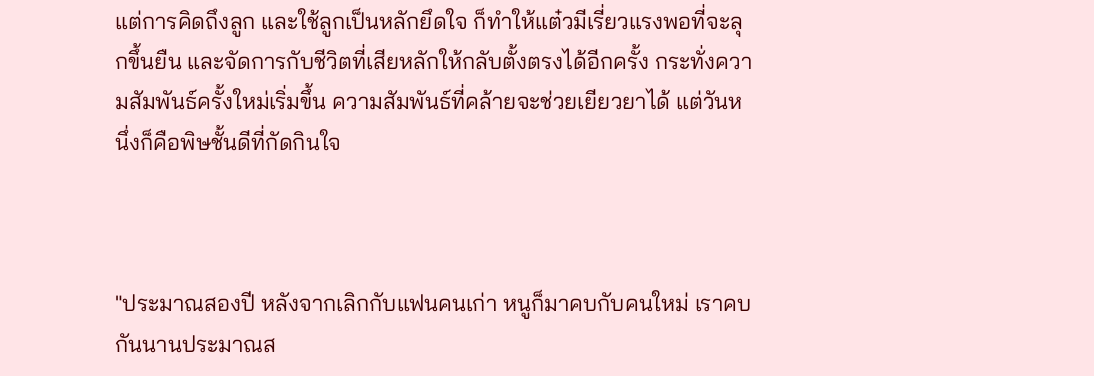แต่การคิดถึงลูก และใช้ลูกเป็นหลักยึดใจ ก็ทำให้แต๋วมีเรี่ยวแรงพอที่จะลุกขึ้นยืน และจัดการกับชีวิตที่เสียหลักให้กลับตั้งตรงได้อีกครั้ง กระทั่งความสัมพันธ์ครั้งใหม่เริ่มขึ้น ความสัมพันธ์ที่คล้ายจะช่วยเยียวยาได้ แต่วันหนึ่งก็คือพิษชั้นดีที่กัดกินใจ



"ประมาณสองปี หลังจากเลิกกับแฟนคนเก่า หนูก็มาคบกับคนใหม่ เราคบกันนานประมาณส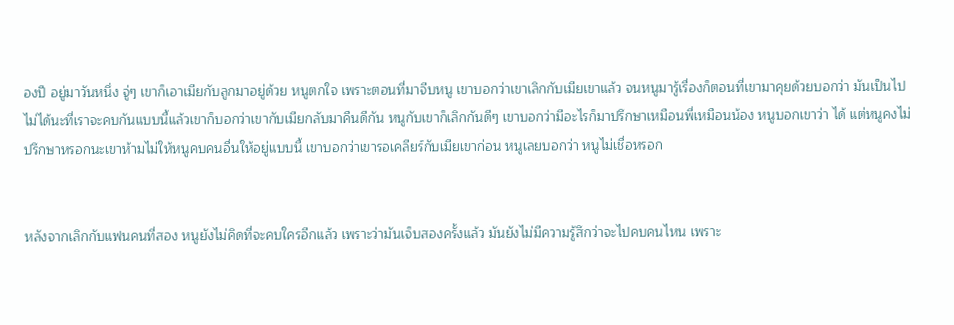องปี อยู่มาวันหนึ่ง จู่ๆ เขาก็เอาเมียกับลูกมาอยู่ด้วย หนูตกใจ เพราะตอนที่มาจีบหนู เขาบอกว่าเขาเลิกกับเมียเขาแล้ว จนหนูมารู้เรื่องก็ตอนที่เขามาคุยด้วยบอกว่า มันเป็นไปไม่ได้นะที่เราจะคบกันแบบนี้แล้วเขาก็บอกว่าเขากับเมียกลับมาคืนดีกัน หนูกับเขาก็เลิกกันดีๆ เขาบอกว่ามีอะไรก็มาปรึกษาเหมือนพี่เหมือนน้อง หนูบอกเขาว่า ได้ แต่หนูคงไม่ปรึกษาหรอกนะเขาห้ามไม่ให้หนูคบคนอื่นให้อยู่แบบนี้ เขาบอกว่าเขารอเคลียร์กับเมียเขาก่อน หนูเลยบอกว่า หนูไม่เชื่อหรอก


หลังจากเลิกกับแฟนคนที่สอง หนูยังไม่คิดที่จะคบใครอีกแล้ว เพราะว่ามันเจ็บสองครั้งแล้ว มันยังไม่มีความรู้สึกว่าจะไปคบคนไหน เพราะ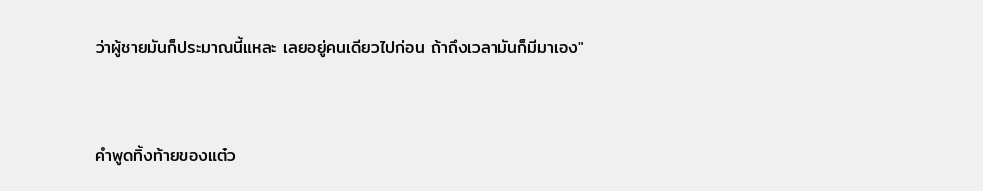ว่าผู้ชายมันก็ประมาณนี้แหละ เลยอยู่คนเดียวไปก่อน ถ้าถึงเวลามันก็มีมาเอง"



คำพูดทิ้งท้ายของแต๋ว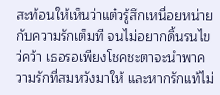สะท้อนให้เห็นว่าแต๋วรู้สึกเหนื่อยหน่ายกับความรักเต็มที จนไม่อยากดิ้นรนไขว่คว้า เธอรอเพียงโชคชะตาจะนำพาความรักที่สมหวังมาให้ และหากรักแท้ไม่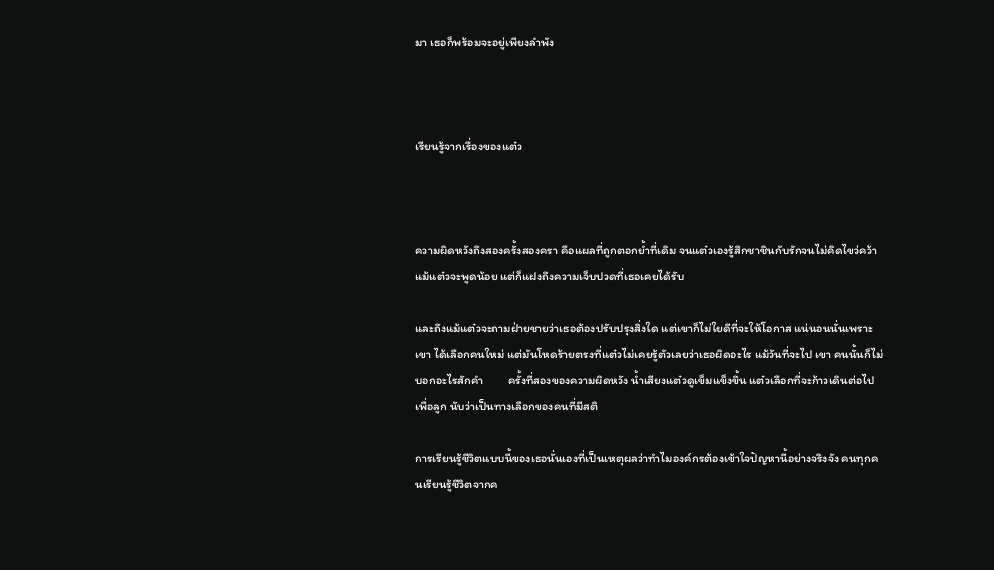มา เธอก็พร้อมจะอยู่เพียงลำพัง



เรียนรู้จากเรื่องของแต๋ว



ความผิดหวังถึงสองครั้งสองครา คือแผลที่ถูกตอกย้ำที่เดิม จนแต๋วเองรู้สึกชาชินกับรักจนไม่คิดไขว่คว้า            แม้แต๋วจะพูดน้อย แต่ก็แฝงถึงความเจ็บปวดที่เธอเคยได้รับ

และถึงแม้แต๋วจะถามฝ่ายชายว่าเธอต้องปรับปรุงสิ่งใด แต่เขาก็ไม่ใยดีที่จะให้โอกาส แน่นอนนั่นเพราะ เขา ได้เลือกคนใหม่ แต่มันโหดร้ายตรงที่แต๋วไม่เคยรู้ตัวเลยว่าเธอผิดอะไร แม้วันที่จะไป เขา คนนั้นก็ไม่บอกอะไรสักคำ         ครั้งที่สองของความผิดหวัง น้ำเสียงแต๋วดูเข็มแข็งขึ้น แต๋วเลือกที่จะก้าวเดินต่อไปเพื่อลูก นับว่าเป็นทางเลือกของคนที่มีสติ

การเรียนรู้ชีวิตแบบนี้ของเธอนั่นเองที่เป็นเหตุผลว่าทำไมองค์กรต้องเข้าใจปัญหานี้อย่างจริงจัง คนทุกคนเรียนรู้ชีวิตจากค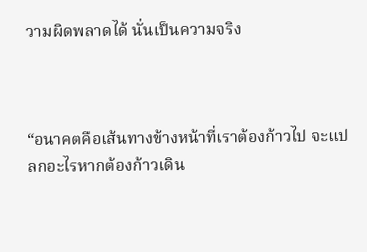วามผิดพลาดได้ นั่นเป็นความจริง



“อนาคตคือเส้นทางข้างหน้าที่เราต้องก้าวไป จะแปลกอะไรหากต้องก้าวเดิน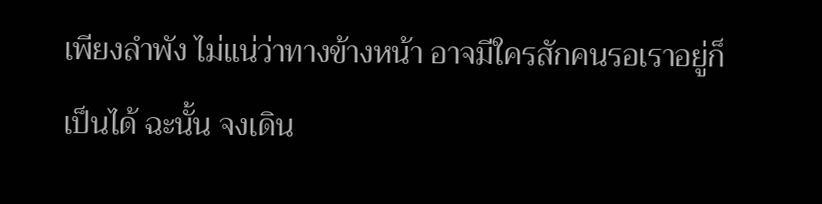เพียงลำพัง ไม่แน่ว่าทางข้างหน้า อาจมีใครสักคนรอเราอยู่ก็เป็นได้ ฉะนั้น จงเดิน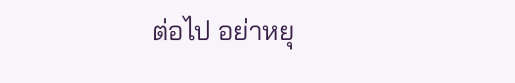ต่อไป อย่าหยุ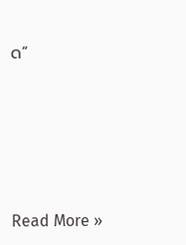ด”






Read More »